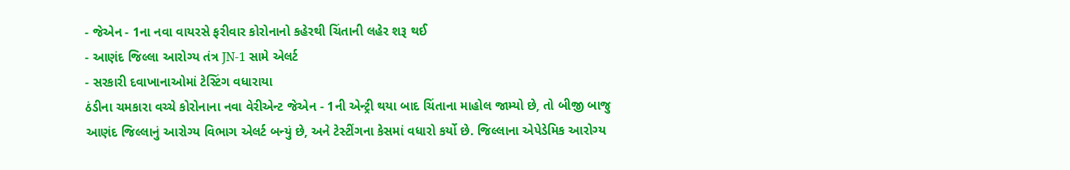- જેએન - 1ના નવા વાયરસે ફરીવાર કોરોનાનો કહેરથી ચિંતાની લહેર શરૂ થઈ
- આણંદ જિલ્લા આરોગ્ય તંત્ર JN-1 સામે એલર્ટ
- સરકારી દવાખાનાઓમાં ટેસ્ટિંગ વધારાયા
ઠંડીના ચમકારા વચ્ચે કોરોનાના નવા વેરીએન્ટ જેએન - 1ની એન્ટ્રી થયા બાદ ચિંતાના માહોલ જામ્યો છે, તો બીજી બાજુ આણંદ જિલ્લાનું આરોગ્ય વિભાગ એલર્ટ બન્યું છે, અને ટેસ્ટીંગના કેસમાં વધારો કર્યો છે. જિલ્લાના એપેડેમિક આરોગ્ય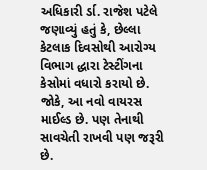અધિકારી ર્ડા. રાજેશ પટેલે જણાવ્યું હતું કે, છેલ્લા કેટલાક દિવસોથી આરોગ્ય વિભાગ દ્ધારા ટેસ્ટીંગના કેસોમાં વધારો કરાયો છે. જોકે, આ નવો વાયરસ માઈલ્ડ છે. પણ તેનાથી સાવચેતી રાખવી પણ જરૂરી છે.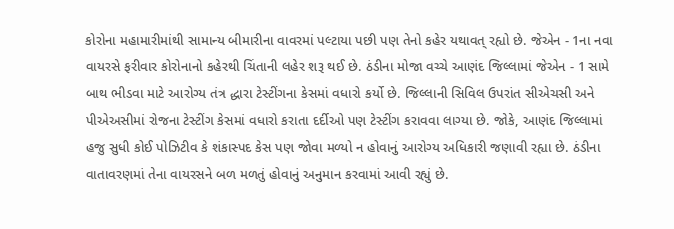કોરોના મહામારીમાંથી સામાન્ય બીમારીના વાવરમાં પલ્ટાયા પછી પણ તેનો કહેર યથાવત્ રહ્યો છે. જેએન - 1ના નવા વાયરસે ફરીવાર કોરોનાનો કહેરથી ચિંતાની લહેર શરૂ થઈ છે. ઠંડીના મોજા વચ્ચે આણંદ જિલ્લામાં જેએન - 1 સામે બાથ ભીડવા માટે આરોગ્ય તંત્ર દ્ધારા ટેસ્ટીંગના કેસમાં વધારો કર્યો છે. જિલ્લાની સિવિલ ઉપરાંત સીએચસી અને પીએઅસીમાં રોજના ટેસ્ટીંગ કેસમાં વધારો કરાતા દર્દીઓ પણ ટેસ્ટીંગ કરાવવા લાગ્યા છે. જોકે, આણંદ જિલ્લામાં હજુ સુધી કોઈ પોઝિટીવ કે શંકાસ્પદ કેસ પણ જોવા મળ્યો ન હોવાનું આરોગ્ય અધિકારી જણાવી રહ્યા છે. ઠંડીના વાતાવરણમાં તેના વાયરસને બળ મળતું હોવાનું અનુમાન કરવામાં આવી રહ્યું છે.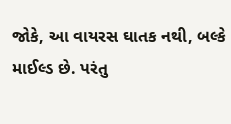જોકે, આ વાયરસ ઘાતક નથી, બલ્કે માઈલ્ડ છે. પરંતુ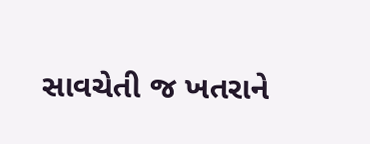સાવચેતી જ ખતરાને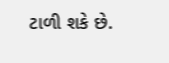ટાળી શકે છે.